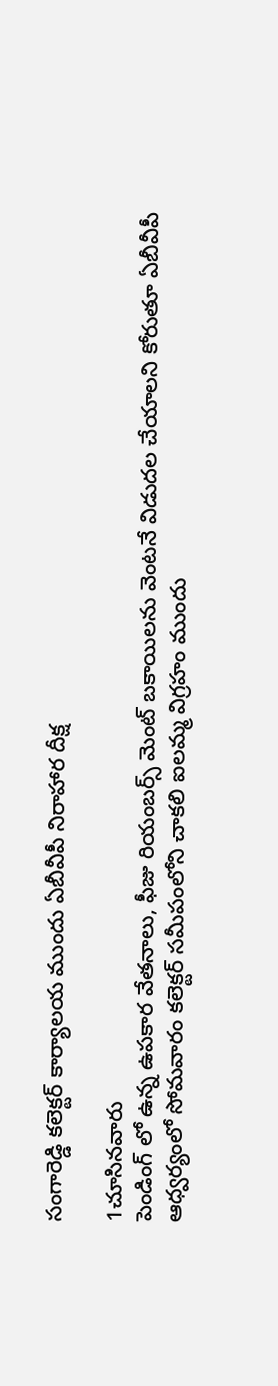సంగారెడ్డి కలెక్టర్ కార్యాలయ ముందు ఏబీవీపీ నిరాహార దీక్ష

1చూసినవారు
పెండింగ్ లో ఉన్న ఉపకార వేతనాలు, ఫీజు రియంబర్స్ మెంట్ బకాయిలను వెంటనే విడుదల చేయాలని కోరుతూ ఏబీవీపీ ఆధ్వర్యంలో సోమవారం కలెక్టర్ సమీపంలోని చాకలి ఐలమ్మ విగ్రహం ముందు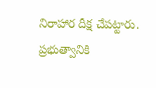నిరాహార దీక్ష చేపట్టారు. ప్రభుత్వానికి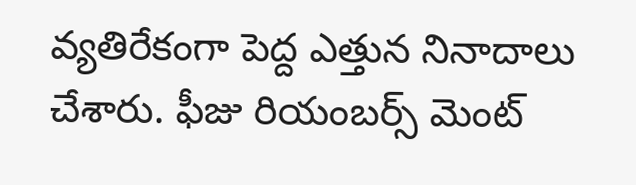వ్యతిరేకంగా పెద్ద ఎత్తున నినాదాలు చేశారు. ఫీజు రియంబర్స్ మెంట్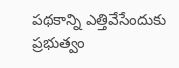పథకాన్ని ఎత్తివేసేందుకు ప్రభుత్వం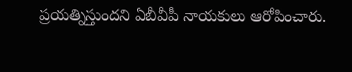ప్రయత్నిస్తుందని ఏబీవీపీ నాయకులు ఆరోపించారు.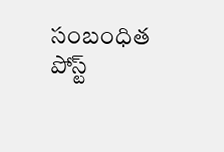సంబంధిత పోస్ట్